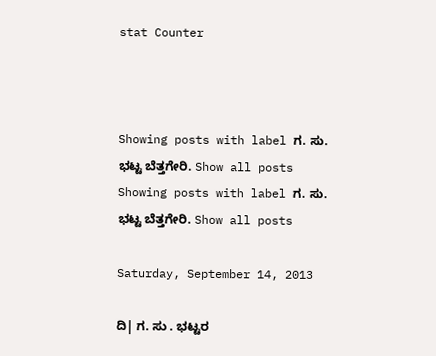stat Counter



Showing posts with label ಗ. ಸು. ಭಟ್ಟ ಬೆತ್ತಗೇರಿ. Show all posts
Showing posts with label ಗ. ಸು. ಭಟ್ಟ ಬೆತ್ತಗೇರಿ. Show all posts

Saturday, September 14, 2013

ದಿ| ಗ. ಸು . ಭಟ್ಟರ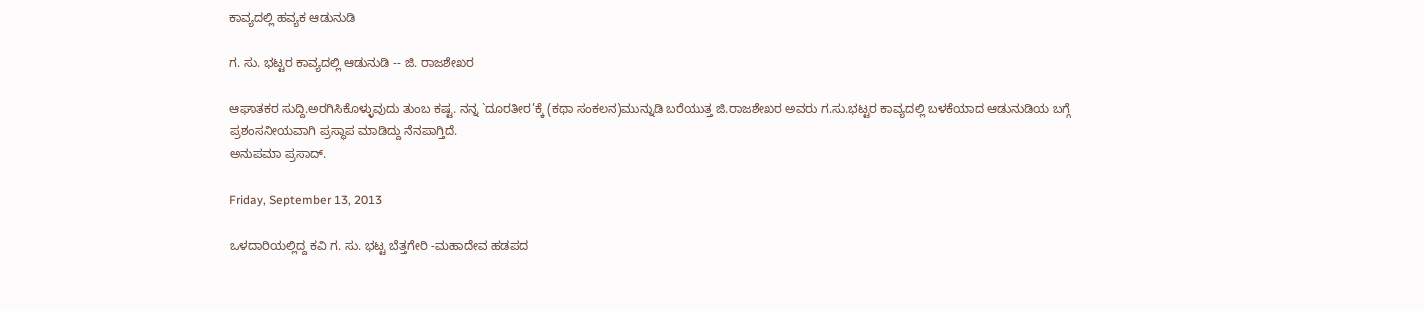ಕಾವ್ಯದಲ್ಲಿ ಹವ್ಯಕ ಆಡುನುಡಿ

ಗ. ಸು. ಭಟ್ಟರ ಕಾವ್ಯದಲ್ಲಿ ಆಡುನುಡಿ -- ಜಿ. ರಾಜಶೇಖರ

ಆಘಾತಕರ ಸುದ್ದಿ.ಅರಗಿಸಿಕೊಳ್ಳುವುದು ತುಂಬ ಕಷ್ಟ. ನನ್ನ `ದೂರತೀರ’ಕ್ಕೆ (ಕಥಾ ಸಂಕಲನ)ಮುನ್ನುಡಿ ಬರೆಯುತ್ತ ಜಿ.ರಾಜಶೇಖರ ಅವರು ಗ.ಸು.ಭಟ್ಟರ ಕಾವ್ಯದಲ್ಲಿ ಬಳಕೆಯಾದ ಆಡುನುಡಿಯ ಬಗ್ಗೆ ಪ್ರಶಂಸನೀಯವಾಗಿ ಪ್ರಸ್ಥಾಪ ಮಾಡಿದ್ದು ನೆನಪಾಗ್ತಿದೆ.
ಅನುಪಮಾ ಪ್ರಸಾದ್.

Friday, September 13, 2013

ಒಳದಾರಿಯಲ್ಲಿದ್ದ ಕವಿ ಗ. ಸು. ಭಟ್ಟ ಬೆತ್ತಗೇರಿ -ಮಹಾದೇವ ಹಡಪದ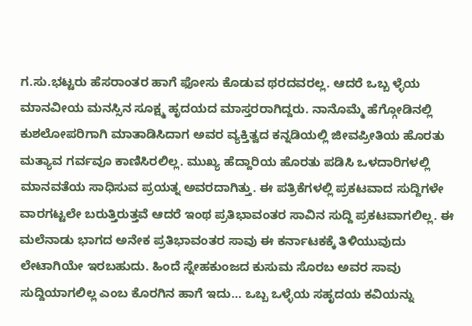ಗ.ಸು.ಭಟ್ಟರು ಹೆಸರಾಂತರ ಹಾಗೆ ಫೋಸು ಕೊಡುವ ಥರದವರಲ್ಲ. ಆದರೆ ಒಬ್ಬ ಳ್ಳೆಯ ಮಾನವೀಯ ಮನಸ್ಸಿನ ಸೂಕ್ಷ್ಮ ಹೃದಯದ ಮಾಸ್ತರರಾಗಿದ್ದರು. ನಾನೊಮ್ಮೆ ಹೆಗ್ಗೋಡಿನಲ್ಲಿ ಕುಶಲೋಪರಿಗಾಗಿ ಮಾತಾಡಿಸಿದಾಗ ಅವರ ವ್ಯಕ್ತಿತ್ವದ ಕನ್ನಡಿಯಲ್ಲಿ ಜೀವಪ್ರೀತಿಯ ಹೊರತು ಮತ್ಯಾವ ಗರ್ವವೂ ಕಾಣಿಸಿರಲಿಲ್ಲ. ಮುಖ್ಯ ಹೆದ್ದಾರಿಯ ಹೊರತು ಪಡಿಸಿ ಒಳದಾರಿಗಳಲ್ಲಿ ಮಾನವತೆಯ ಸಾಧಿಸುವ ಪ್ರಯತ್ನ ಅವರದಾಗಿತ್ತು. ಈ ಪತ್ರಿಕೆಗಳಲ್ಲಿ ಪ್ರಕಟವಾದ ಸುದ್ದಿಗಳೇ ವಾರಗಟ್ಟಲೇ ಬರುತ್ತಿರುತ್ತವೆ ಆದರೆ ಇಂಥ ಪ್ರತಿಭಾವಂತರ ಸಾವಿನ ಸುದ್ದಿ ಪ್ರಕಟವಾಗಲಿಲ್ಲ. ಈ ಮಲೆನಾಡು ಭಾಗದ ಅನೇಕ ಪ್ರತಿಭಾವಂತರ ಸಾವು ಈ ಕರ್ನಾಟಕಕ್ಕೆ ತಿಳಿಯುವುದು ಲೇಟಾಗಿಯೇ ಇರಬಹುದು. ಹಿಂದೆ ಸ್ನೇಹಕುಂಜದ ಕುಸುಮ ಸೊರಬ ಅವರ ಸಾವು ಸುದ್ದಿಯಾಗಲಿಲ್ಲ ಎಂಬ ಕೊರಗಿನ ಹಾಗೆ ಇದು… ಒಬ್ಬ ಒಳ್ಳೆಯ ಸಹೃದಯ ಕವಿಯನ್ನು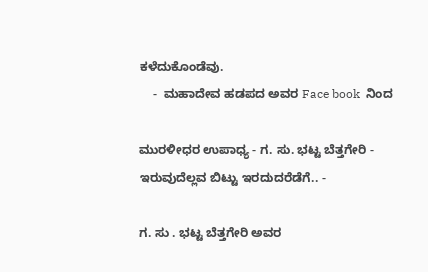ಕಳೆದುಕೊಂಡೆವು.
    -  ಮಹಾದೇವ ಹಡಪದ ಅವರ Face book  ನಿಂದ

ಮುರಳೀಧರ ಉಪಾಧ್ಯ - ಗ. ಸು. ಭಟ್ಟ ಬೆತ್ತಗೇರಿ - ಇರುವುದೆಲ್ಲವ ಬಿಟ್ಟು ಇರದುದರೆಡೆಗೆ.. -

ಗ. ಸು . ಭಟ್ಟ ಬೆತ್ತಗೇರಿ ಅವರ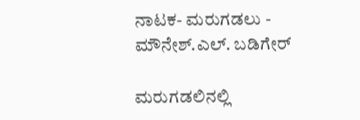ನಾಟಕ- ಮರುಗಡಲು - ಮೌನೇಶ್.ಎಲ್. ಬಡಿಗೇರ್

ಮರುಗಡಲಿನಲ್ಲಿ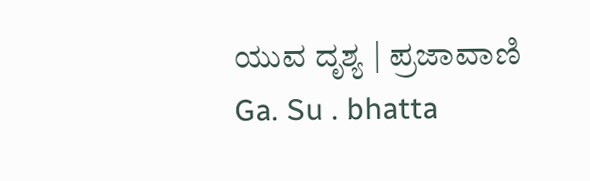ಯುವ ದೃಶ್ಯ | ಪ್ರಜಾವಾಣಿ
Ga. Su . bhatta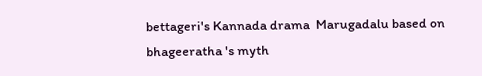bettageri's Kannada drama  Marugadalu based on  bhageeratha 's myth